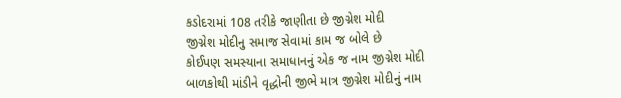કડોદરામાં 108 તરીકે જાણીતા છે જીગ્નેશ મોદી
જીગ્નેશ મોદીનુ સમાજ સેવામાં કામ જ બોલે છે
કોઈપણ સમસ્યાના સમાધાનનું એક જ નામ જીગ્નેશ મોદી
બાળકોથી માંડીને વૃદ્ધોની જીભે માત્ર જીગ્નેશ મોદીનું નામ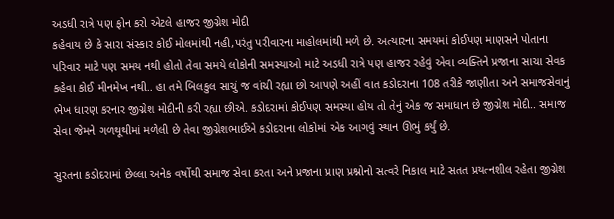અડધી રાત્રે પણ ફોન કરો એટલે હાજર જીગ્નેશ મોદી
કહેવાય છે કે સારા સંસ્કાર કોઈ મોલમાંથી નહી,પરંતુ પરીવારના માહોલમાંથી મળે છે. અત્યારના સમયમાં કોઈપણ માણસને પોતાના પરિવાર માટે પણ સમય નથી હોતો તેવા સમયે લોકોની સમસ્યાઓ માટે અડધી રાત્રે પણ હાજર રહેવું એવા વ્યક્તિને પ્રજાના સાચા સેવક કહેવા કોઈ મીનમેખ નથી.. હા તમે બિલકુલ સાચું જ વાંચી રહ્યા છો આપણે અહીં વાત કડોદરાના 108 તરીકે જાણીતા અને સમાજસેવાનું ભેખ ધારણ કરનાર જીગ્નેશ મોદીની કરી રહ્યા છીએ. કડોદરામાં કોઈપણ સમસ્યા હોય તો તેનું એક જ સમાધાન છે જીગ્નેશ મોદી.. સમાજ સેવા જેમને ગળથૂથીમાં મળેલી છે તેવા જીગ્નેશભાઈએ કડોદરાના લોકોમાં એક આગવું સ્થાન ઊભું કર્યું છે.

સુરતના કડોદરામાં છેલ્લા અનેક વર્ષોથી સમાજ સેવા કરતા અને પ્રજાના પ્રાણ પ્રશ્નોનો સત્વરે નિકાલ માટે સતત પ્રયત્નશીલ રહેતા જીગ્નેશ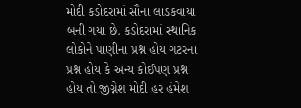મોદી કડોદરામાં સૌના લાડકવાયા બની ગયા છે. કડોદરામાં સ્થાનિક લોકોને પાણીના પ્રશ્ન હોય ગટરના પ્રશ્ન હોય કે અન્ય કોઈપણ પ્રશ્ન હોય તો જીગ્નેશ મોદી હર હંમેશ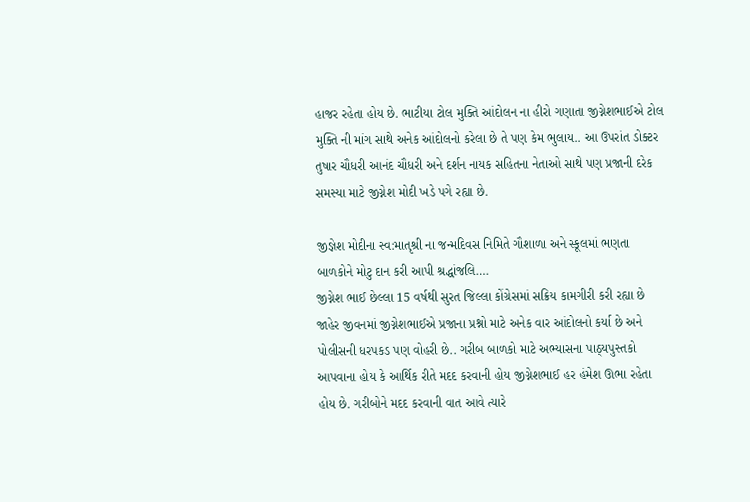હાજર રહેતા હોય છે. ભાટીયા ટોલ મુક્તિ આંદોલન ના હીરો ગણાતા જીગ્નેશભાઈએ ટોલ મુક્તિ ની માંગ સાથે અનેક આંદોલનો કરેલા છે તે પણ કેમ ભુલાય.. આ ઉપરાંત ડોક્ટર તુષાર ચૌધરી આનંદ ચૌધરી અને દર્શન નાયક સહિતના નેતાઓ સાથે પણ પ્રજાની દરેક સમસ્યા માટે જીગ્નેશ મોદી ખડે પગે રહ્યા છે.

જીજ્ઞેશ મોદીના સ્વ:માતૃશ્રી ના જન્મદિવસ નિમિતે ગૌશાળા અને સ્કૂલમાં ભણતા બાળકોને મોટુ દાન કરી આપી શ્રદ્ધાંજલિ….
જીગ્નેશ ભાઈ છેલ્લા 15 વર્ષથી સુરત જિલ્લા કોંગ્રેસમાં સક્રિય કામગીરી કરી રહ્યા છે જાહેર જીવનમાં જીગ્નેશભાઈએ પ્રજાના પ્રશ્નો માટે અનેક વાર આંદોલનો કર્યા છે અને પોલીસની ધરપકડ પણ વોહરી છે.. ગરીબ બાળકો માટે અભ્યાસના પાઠ્યપુસ્તકો આપવાના હોય કે આર્થિક રીતે મદદ કરવાની હોય જીગ્નેશભાઈ હર હંમેશ ઊભા રહેતા હોય છે. ગરીબોને મદદ કરવાની વાત આવે ત્યારે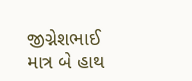જીગ્નેશભાઈ માત્ર બે હાથ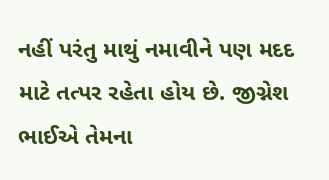નહીં પરંતુ માથું નમાવીને પણ મદદ માટે તત્પર રહેતા હોય છે. જીગ્નેશ ભાઈએ તેમના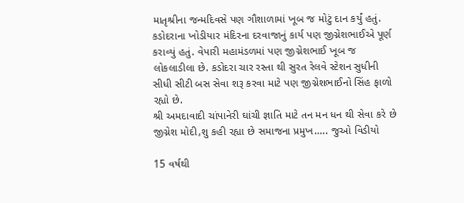માતૃશ્રીના જન્મદિવસે પણ ગૌશાળામાં ખૂબ જ મોટું દાન કર્યું હતું.
કડોદરાના ખોડીયાર મંદિરના દરવાજાનું કાર્ય પણ જીગ્નેશભાઈએ પૂર્ણ કરાવ્યું હતું. વેપારી મહામંડળમાં પણ જીગ્નેશભાઈ ખૂબ જ લોકલાડીલા છે. કડોદરા ચાર રસ્તા થી સુરત રેલવે સ્ટેશન સુધીની સીધી સીટી બસ સેવા શરૂ કરવા માટે પણ જીગ્નેશભાઈનો સિંહ ફાળો રહ્યો છે.
શ્રી અમદાવાદી ચાંપાનેરી ઘાંચી જ્ઞાતિ માટે તન મન ધન થી સેવા કરે છે જીગ્નેશ મોદી,શુ કહી રહ્યા છે સમાજના પ્રમુખ….. જુઓ વિડીયો

15 વર્ષથી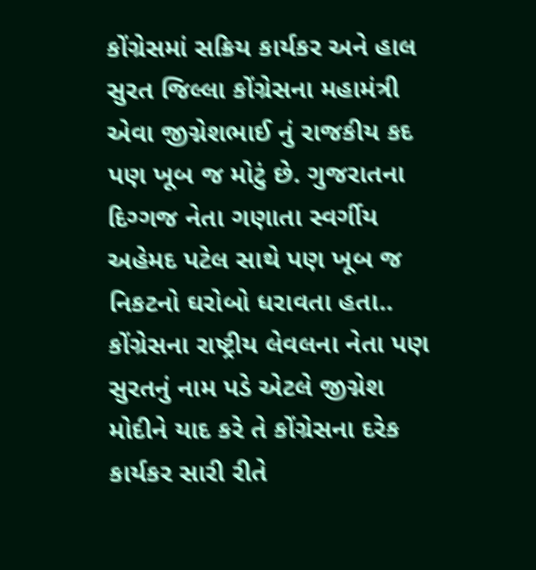કોંગ્રેસમાં સક્રિય કાર્યકર અને હાલ સુરત જિલ્લા કોંગ્રેસના મહામંત્રી એવા જીગ્નેશભાઈ નું રાજકીય કદ પણ ખૂબ જ મોટું છે. ગુજરાતના દિગ્ગજ નેતા ગણાતા સ્વર્ગીય અહેમદ પટેલ સાથે પણ ખૂબ જ નિકટનો ઘરોબો ધરાવતા હતા.. કોંગ્રેસના રાષ્ટ્રીય લેવલના નેતા પણ સુરતનું નામ પડે એટલે જીગ્નેશ મોદીને યાદ કરે તે કોંગ્રેસના દરેક કાર્યકર સારી રીતે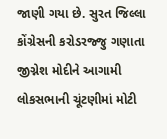જાણી ગયા છે. સુરત જિલ્લા કોંગ્રેસની કરોડરજ્જુ ગણાતા જીગ્નેશ મોદીને આગામી લોકસભાની ચૂંટણીમાં મોટી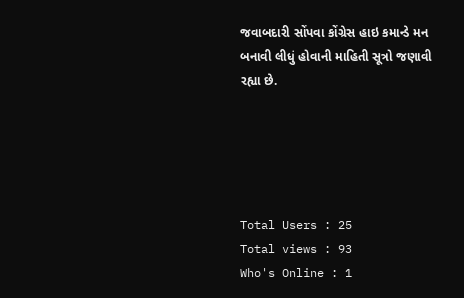જવાબદારી સોંપવા કોંગ્રેસ હાઇ કમાન્ડે મન બનાવી લીધું હોવાની માહિતી સૂત્રો જણાવી રહ્યા છે.





Total Users : 25
Total views : 93
Who's Online : 1